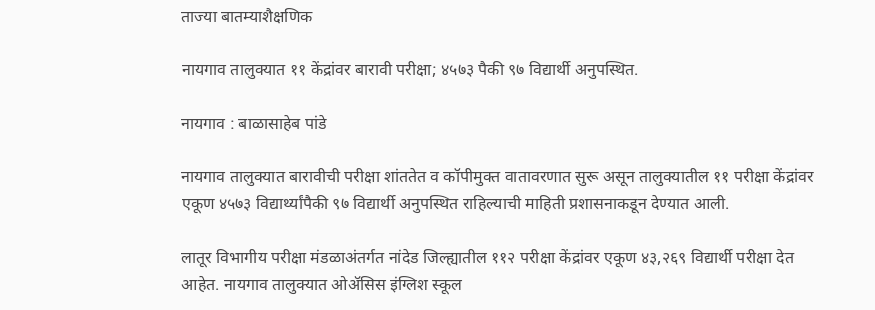ताज्या बातम्याशैक्षणिक

नायगाव तालुक्यात ११ केंद्रांवर बारावी परीक्षा; ४५७३ पैकी ९७ विद्यार्थी अनुपस्थित.

नायगाव : बाळासाहेब पांडे

नायगाव तालुक्यात बारावीची परीक्षा शांततेत व कॉपीमुक्त वातावरणात सुरू असून तालुक्यातील ११ परीक्षा केंद्रांवर एकूण ४५७३ विद्यार्थ्यांपैकी ९७ विद्यार्थी अनुपस्थित राहिल्याची माहिती प्रशासनाकडून देण्यात आली.

लातूर विभागीय परीक्षा मंडळाअंतर्गत नांदेड जिल्ह्यातील ११२ परीक्षा केंद्रांवर एकूण ४३,२६९ विद्यार्थी परीक्षा देत आहेत. नायगाव तालुक्यात ओॲसिस इंग्लिश स्कूल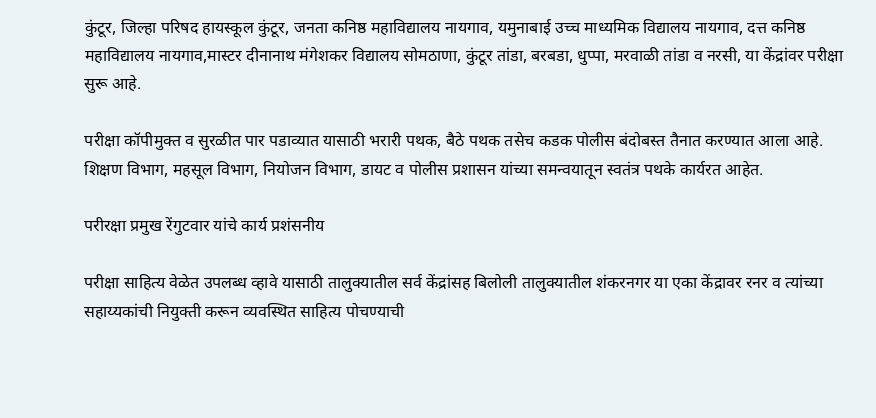कुंटूर, जिल्हा परिषद हायस्कूल कुंटूर, जनता कनिष्ठ महाविद्यालय नायगाव, यमुनाबाई उच्च माध्यमिक विद्यालय नायगाव, दत्त कनिष्ठ महाविद्यालय नायगाव,मास्टर दीनानाथ मंगेशकर विद्यालय सोमठाणा, कुंटूर तांडा, बरबडा, धुप्पा, मरवाळी तांडा व नरसी, या केंद्रांवर परीक्षा सुरू आहे.

परीक्षा कॉपीमुक्त व सुरळीत पार पडाव्यात यासाठी भरारी पथक, बैठे पथक तसेच कडक पोलीस बंदोबस्त तैनात करण्यात आला आहे. शिक्षण विभाग, महसूल विभाग, नियोजन विभाग, डायट व पोलीस प्रशासन यांच्या समन्वयातून स्वतंत्र पथके कार्यरत आहेत.

परीरक्षा प्रमुख रेंगुटवार यांचे कार्य प्रशंसनीय

परीक्षा साहित्य वेळेत उपलब्ध व्हावे यासाठी तालुक्यातील सर्व केंद्रांसह बिलोली तालुक्यातील शंकरनगर या एका केंद्रावर रनर व त्यांच्या सहाय्यकांची नियुक्ती करून व्यवस्थित साहित्य पोचण्याची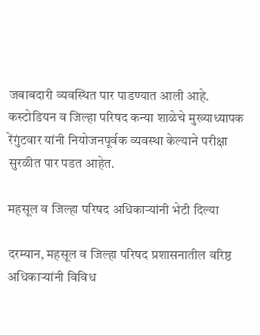जबाबदारी व्यवस्थित पार पाडण्यात आली आहे. कस्टोडियन व जिल्हा परिषद कन्या शाळेचे मुख्याध्यापक रेंगुंटवार यांनी नियोजनपूर्वक व्यवस्था केल्याने परीक्षा सुरळीत पार पडत आहेत.

महसूल व जिल्हा परिषद अधिकाऱ्यांनी भेटी दिल्या

दरम्यान, महसूल व जिल्हा परिषद प्रशासनातील वरिष्ठ अधिकाऱ्यांनी विविध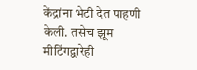केंद्रांना भेटी देत पाहणी केली. तसेच झूम मीटिंगद्वारेही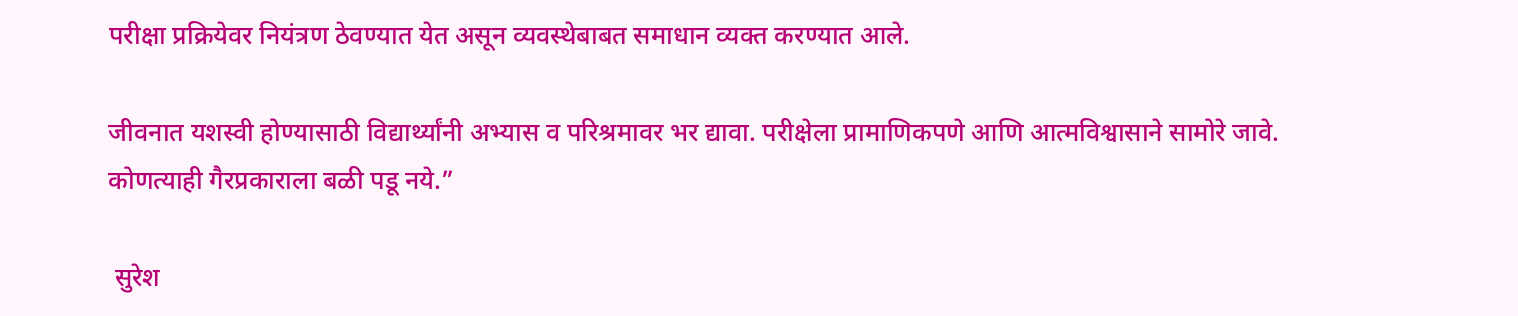परीक्षा प्रक्रियेवर नियंत्रण ठेवण्यात येत असून व्यवस्थेबाबत समाधान व्यक्त करण्यात आले.

जीवनात यशस्वी होण्यासाठी विद्यार्थ्यांनी अभ्यास व परिश्रमावर भर द्यावा. परीक्षेला प्रामाणिकपणे आणि आत्मविश्वासाने सामोरे जावे. कोणत्याही गैरप्रकाराला बळी पडू नये.”

 सुरेश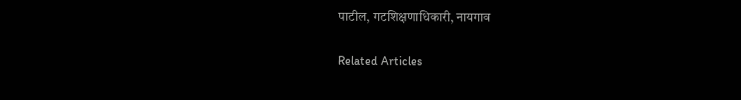पाटील, गटशिक्षणाधिकारी, नायगाव

Related Articles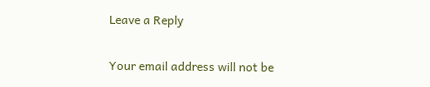Leave a Reply

Your email address will not be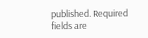published. Required fields are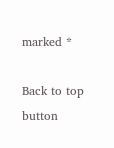marked *

Back to top button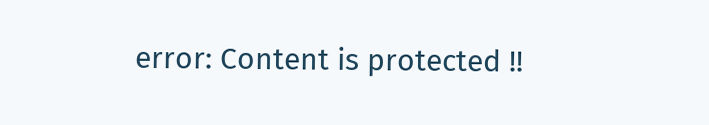error: Content is protected !!